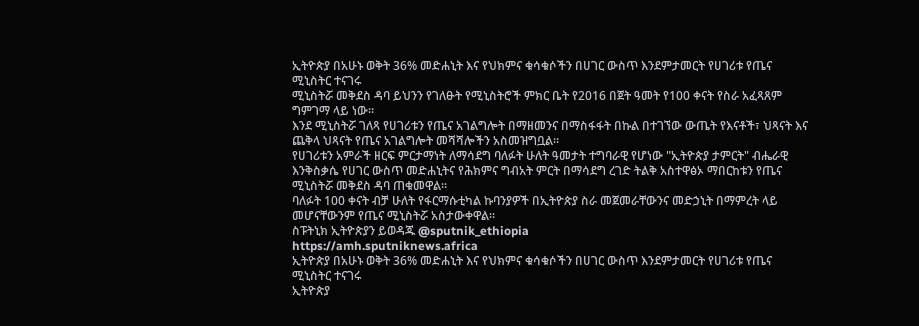ኢትዮጵያ በአሁኑ ወቅት 36% መድሐኒት እና የህክምና ቁሳቁሶችን በሀገር ውስጥ እንደምታመርት የሀገሪቱ የጤና ሚኒስትር ተናገሩ
ሚኒስትሯ መቅደስ ዳባ ይህንን የገለፁት የሚኒስትሮች ምክር ቤት የ2016 በጀት ዓመት የ100 ቀናት የስራ አፈጻጸም ግምገማ ላይ ነው።
እንደ ሚኒስትሯ ገለጻ የሀገሪቱን የጤና አገልግሎት በማዘመንና በማስፋፋት በኩል በተገኘው ውጤት የእናቶች፣ ህጻናት እና ጨቅላ ህጻናት የጤና አገልግሎት መሻሻሎችን አስመዝግቧል።
የሀገሪቱን አምራች ዘርፍ ምርታማነት ለማሳደግ ባለፉት ሁለት ዓመታት ተግባራዊ የሆነው "ኢትዮጵያ ታምርት" ብሔራዊ እንቅስቃሴ የሀገር ውስጥ መድሐኒትና የሕክምና ግብአት ምርት በማሳደግ ረገድ ትልቅ አስተዋፅኦ ማበርከቱን የጤና ሚኒስትሯ መቅደስ ዳባ ጠቁመዋል።
ባለፉት 100 ቀናት ብቻ ሁለት የፋርማሱቲካል ኩባንያዎች በኢትዮጵያ ስራ መጀመራቸውንና መድኃኒት በማምረት ላይ መሆናቸውንም የጤና ሚኒስትሯ አስታውቀዋል።
ስፑትኒክ ኢትዮጵያን ይወዳጁ @sputnik_ethiopia
https://amh.sputniknews.africa
ኢትዮጵያ በአሁኑ ወቅት 36% መድሐኒት እና የህክምና ቁሳቁሶችን በሀገር ውስጥ እንደምታመርት የሀገሪቱ የጤና ሚኒስትር ተናገሩ
ኢትዮጵያ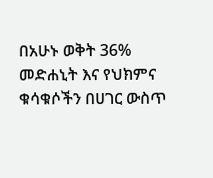በአሁኑ ወቅት 36% መድሐኒት እና የህክምና ቁሳቁሶችን በሀገር ውስጥ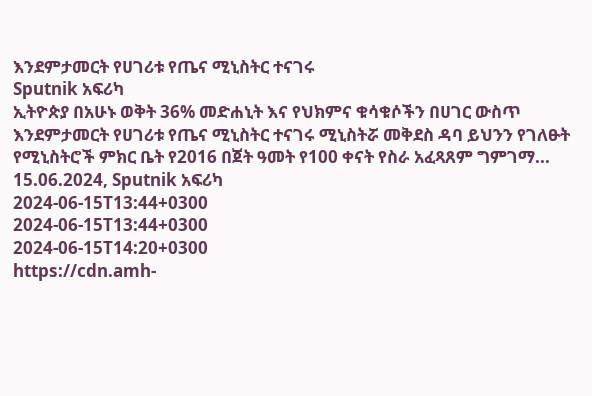እንደምታመርት የሀገሪቱ የጤና ሚኒስትር ተናገሩ
Sputnik አፍሪካ
ኢትዮጵያ በአሁኑ ወቅት 36% መድሐኒት እና የህክምና ቁሳቁሶችን በሀገር ውስጥ እንደምታመርት የሀገሪቱ የጤና ሚኒስትር ተናገሩ ሚኒስትሯ መቅደስ ዳባ ይህንን የገለፁት የሚኒስትሮች ምክር ቤት የ2016 በጀት ዓመት የ100 ቀናት የስራ አፈጻጸም ግምገማ... 15.06.2024, Sputnik አፍሪካ
2024-06-15T13:44+0300
2024-06-15T13:44+0300
2024-06-15T14:20+0300
https://cdn.amh-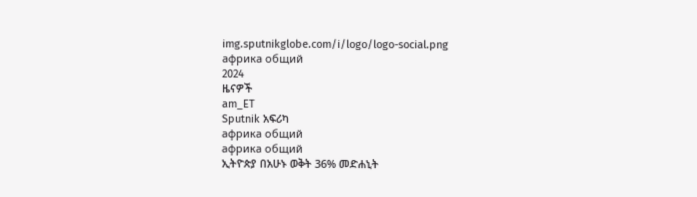img.sputnikglobe.com/i/logo/logo-social.png
африка общий
2024
ዜናዎች
am_ET
Sputnik አፍሪካ
африка общий
африка общий
ኢትዮጵያ በአሁኑ ወቅት 36% መድሐኒት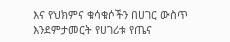እና የህክምና ቁሳቁሶችን በሀገር ውስጥ እንደምታመርት የሀገሪቱ የጤና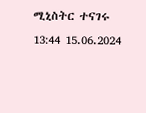ሚኒስትር ተናገሩ
13:44 15.06.2024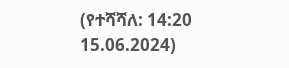(የተሻሻለ: 14:20 15.06.2024)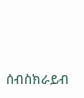ሰብስክራይብ